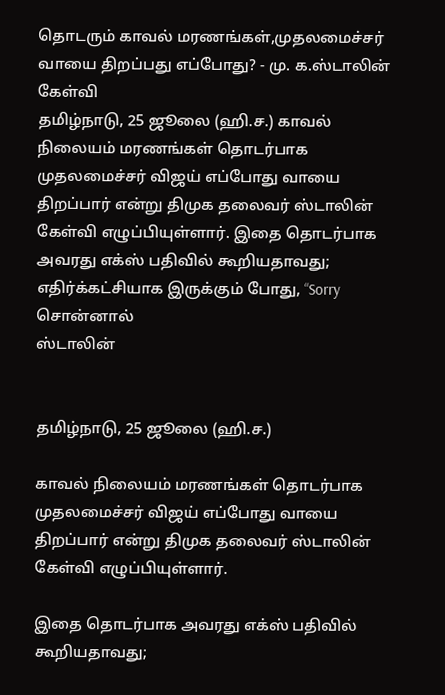தொடரும் காவல் மரணங்கள்,முதலமைச்சர் வாயை திறப்பது எப்போது? - மு. க.ஸ்டாலின் கேள்வி
தமிழ்நாடு, 25 ஜூலை (ஹி.ச.) காவல் நிலையம் மரணங்கள் தொடர்பாக முதலமைச்சர் விஜய் எப்போது வாயை திறப்பார் என்று திமுக தலைவர் ஸ்டாலின் கேள்வி எழுப்பியுள்ளார். இதை தொடர்பாக அவரது எக்ஸ் பதிவில் கூறியதாவது; எதிர்க்கட்சியாக இருக்கும் போது, “Sorry சொன்னால்
ஸ்டாலின்


தமிழ்நாடு, 25 ஜூலை (ஹி.ச.)

காவல் நிலையம் மரணங்கள் தொடர்பாக முதலமைச்சர் விஜய் எப்போது வாயை திறப்பார் என்று திமுக தலைவர் ஸ்டாலின் கேள்வி எழுப்பியுள்ளார்.

இதை தொடர்பாக அவரது எக்ஸ் பதிவில் கூறியதாவது;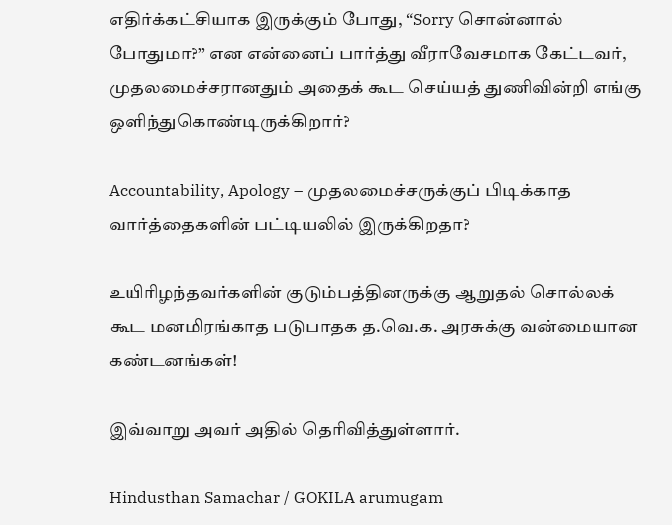எதிர்க்கட்சியாக இருக்கும் போது, “Sorry சொன்னால் போதுமா?” என என்னைப் பார்த்து வீராவேசமாக கேட்டவர், முதலமைச்சரானதும் அதைக் கூட செய்யத் துணிவின்றி எங்கு ஒளிந்துகொண்டிருக்கிறார்?

Accountability, Apology – முதலமைச்சருக்குப் பிடிக்காத வார்த்தைகளின் பட்டியலில் இருக்கிறதா?

உயிரிழந்தவர்களின் குடும்பத்தினருக்கு ஆறுதல் சொல்லக் கூட மனமிரங்காத படுபாதக த.வெ.க. அரசுக்கு வன்மையான கண்டனங்கள்!

இவ்வாறு அவர் அதில் தெரிவித்துள்ளார்.

Hindusthan Samachar / GOKILA arumugam